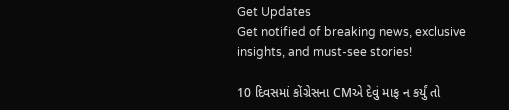Get Updates
Get notified of breaking news, exclusive insights, and must-see stories!

10 દિવસમાં કોંગ્રેસના CMએ દેવું માફ ન કર્યું તો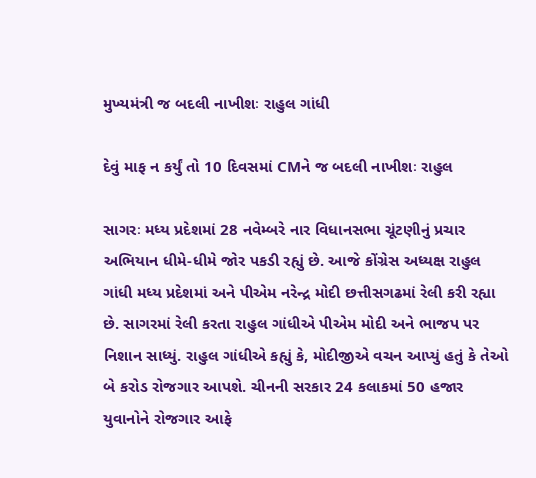મુખ્યમંત્રી જ બદલી નાખીશઃ રાહુલ ગાંધી

દેવું માફ ન કર્યું તો 10 દિવસમાં CMને જ બદલી નાખીશઃ રાહુલ

સાગરઃ મધ્ય પ્રદેશમાં 28 નવેમ્બરે નાર વિધાનસભા ચૂંટણીનું પ્રચાર અભિયાન ધીમે-ધીમે જોર પકડી રહ્યું છે. આજે કોંગ્રેસ અધ્યક્ષ રાહુલ ગાંધી મધ્ય પ્રદેશમાં અને પીએમ નરેન્દ્ર મોદી છત્તીસગઢમાં રેલી કરી રહ્યા છે. સાગરમાં રેલી કરતા રાહુલ ગાંધીએ પીએમ મોદી અને ભાજપ પર નિશાન સાધ્યું. રાહુલ ગાંધીએ કહ્યું કે, મોદીજીએ વચન આપ્યું હતું કે તેઓ બે કરોડ રોજગાર આપશે. ચીનની સરકાર 24 કલાકમાં 50 હજાર યુવાનોને રોજગાર આફે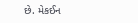છે. મેકઈન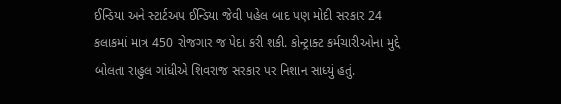ઈન્ડિયા અને સ્ટાર્ટઅપ ઈન્ડિયા જેવી પહેલ બાદ પણ મોદી સરકાર 24 કલાકમાં માત્ર 450 રોજગાર જ પેદા કરી શકી. કોન્ટ્રાક્ટ કર્મચારીઓના મુદ્દે બોલતા રાહુલ ગાંધીએ શિવરાજ સરકાર પર નિશાન સાધ્યું હતું.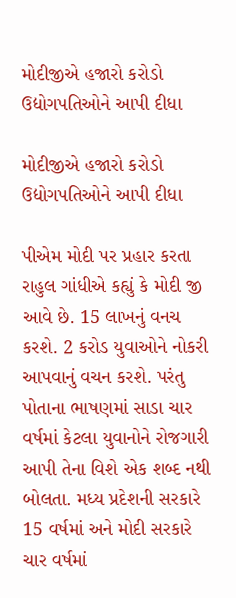મોદીજીએ હજારો કરોડો ઉદ્યોગપતિઓને આપી દીધા

મોદીજીએ હજારો કરોડો ઉદ્યોગપતિઓને આપી દીધા

પીએમ મોદી પર પ્રહાર કરતા રાહુલ ગાંધીએ કહ્યું કે મોદી જી આવે છે. 15 લાખનું વનચ કરશે. 2 કરોડ યુવાઓને નોકરી આપવાનું વચન કરશે. પરંતુ પોતાના ભાષણમાં સાડા ચાર વર્ષમાં કેટલા યુવાનોને રોજગારી આપી તેના વિશે એક શબ્દ નથી બોલતા. મધ્ય પ્રદેશની સરકારે 15 વર્ષમાં અને મોદી સરકારે ચાર વર્ષમાં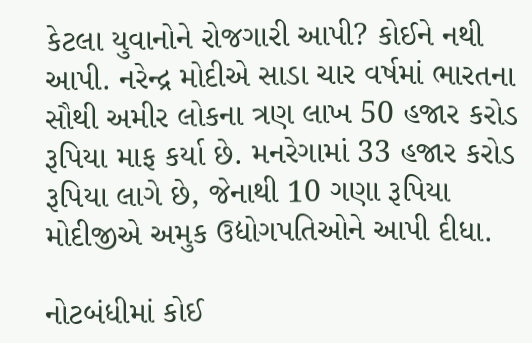કેટલા યુવાનોને રોજગારી આપી? કોઈને નથી આપી. નરેન્દ્ર મોદીએ સાડા ચાર વર્ષમાં ભારતના સૌથી અમીર લોકના ત્રણ લાખ 50 હજાર કરોડ રૂપિયા માફ કર્યા છે. મનરેગામાં 33 હજાર કરોડ રૂપિયા લાગે છે, જેનાથી 10 ગણા રૂપિયા મોદીજીએ અમુક ઉદ્યોગપતિઓને આપી દીધા.

નોટબંધીમાં કોઈ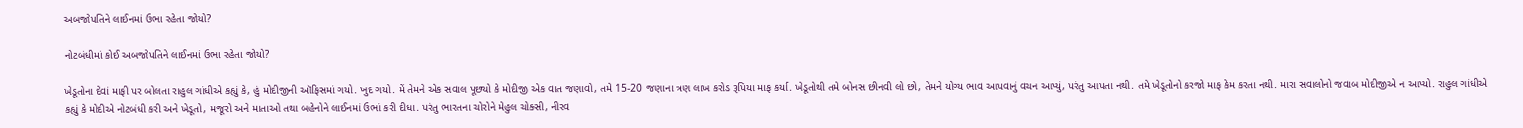અબજોપતિને લાઈનમાં ઉભા રહેતા જોયો?

નોટબંધીમાં કોઈ અબજોપતિને લાઈનમાં ઉભા રહેતા જોયો?

ખેડૂતોના દેવાં માફી પર બોલતા રાહુલ ગાંધીએ કહ્યું કે, હું મોદીજીની ઑફિસમાં ગયો. ખુદ ગયો. મેં તેમને એક સવાલ પૂછ્યો કે મોદીજી એક વાત જણાવો, તમે 15-20 જણાના ત્રણ લાખ કરોડ રૂપિયા માફ કર્યા. ખેડૂતોથી તમે બોનસ છીનવી લો છો, તેમને યોગ્ય ભાવ આપવાનું વચન આપ્યું, પરંતુ આપતા નથી. તમે ખેડૂતોનો કરજો માફ કેમ કરતા નથી. મારા સવાલોનો જવાબ મોદીજીએ ન આપ્યો. રાહુલ ગાંધીએ કહ્યું કે મોદીએ નોટબંધી કરી અને ખેડૂતો, મજૂરો અને માતાઓ તથા બહેનોને લાઈનમાં ઉભાં કરી દીધા. પરંતુ ભારતના ચોરોને મેહુલ ચોક્સી, નીરવ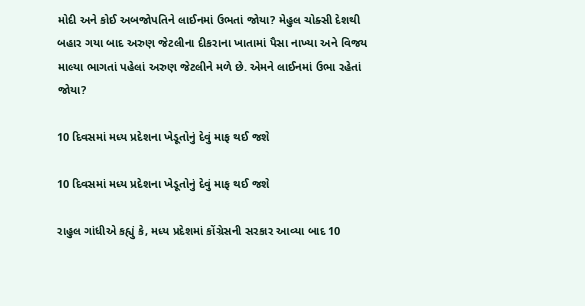મોદી અને કોઈ અબજોપતિને લાઈનમાં ઉભતાં જોયા? મેહુલ ચોક્સી દેશથી બહાર ગયા બાદ અરુણ જેટલીના દીકરાના ખાતામાં પૈસા નાખ્યા અને વિજય માલ્યા ભાગતાં પહેલાં અરુણ જેટલીને મળે છે. એમને લાઈનમાં ઉભા રહેતાં જોયા?

10 દિવસમાં મધ્ય પ્રદેશના ખેડૂતોનું દેવું માફ થઈ જશે

10 દિવસમાં મધ્ય પ્રદેશના ખેડૂતોનું દેવું માફ થઈ જશે

રાહુલ ગાંધીએ કહ્યું કે, મધ્ય પ્રદેશમાં કોંગ્રેસની સરકાર આવ્યા બાદ 10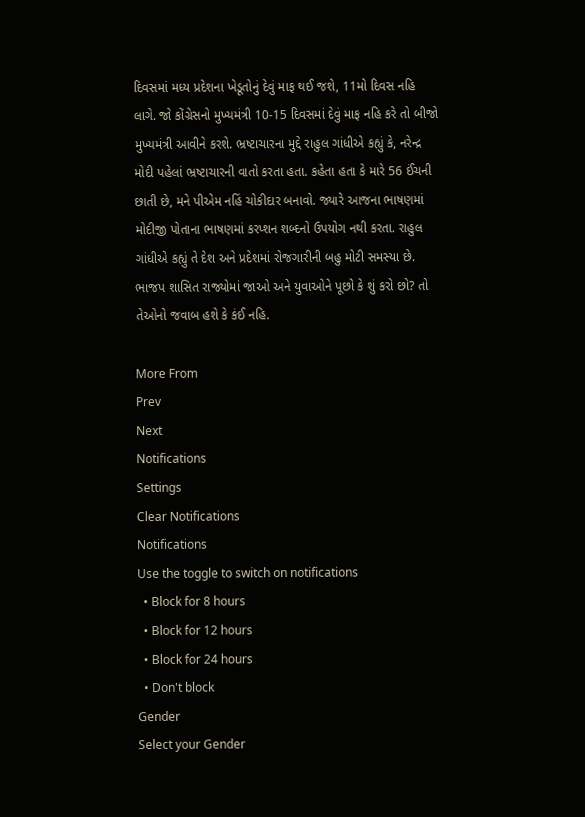દિવસમાં મધ્ય પ્રદેશના ખેડૂતોનું દેવું માફ થઈ જશે, 11મો દિવસ નહિ લાગે. જો કોંગ્રેસનો મુખ્યમંત્રી 10-15 દિવસમાં દેવું માફ નહિ કરે તો બીજો મુખ્યમંત્રી આવીને કરશે. ભ્રષ્ટાચારના મુદ્દે રાહુલ ગાંધીએ કહ્યું કે, નરેન્દ્ર મોદી પહેલાં ભ્રષ્ટાચારની વાતો કરતા હતા. કહેતા હતા કે મારે 56 ઈંચની છાતી છે, મને પીએમ નહિં ચોકીદાર બનાવો. જ્યારે આજના ભાષણમાં મોદીજી પોતાના ભાષણમાં કરપ્શન શબ્દનો ઉપયોગ નથી કરતા. રાહુલ ગાંધીએ કહ્યું તે દેશ અને પ્રદેશમાં રોજગારીની બહુ મોટી સમસ્યા છે. ભાજપ શાસિત રાજ્યોમાં જાઓ અને યુવાઓને પૂછો કે શું કરો છો? તો તેઓનો જવાબ હશે કે કંઈ નહિ.

More From
Prev
Next
Notifications
Settings
Clear Notifications
Notifications
Use the toggle to switch on notifications
  • Block for 8 hours
  • Block for 12 hours
  • Block for 24 hours
  • Don't block
Gender
Select your Gender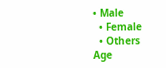• Male
  • Female
  • Others
Age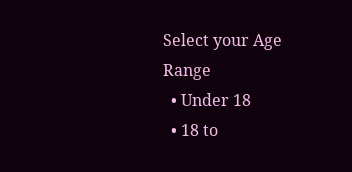Select your Age Range
  • Under 18
  • 18 to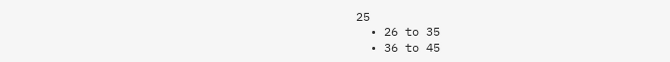25
  • 26 to 35
  • 36 to 45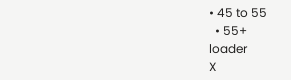• 45 to 55
  • 55+
loader
X